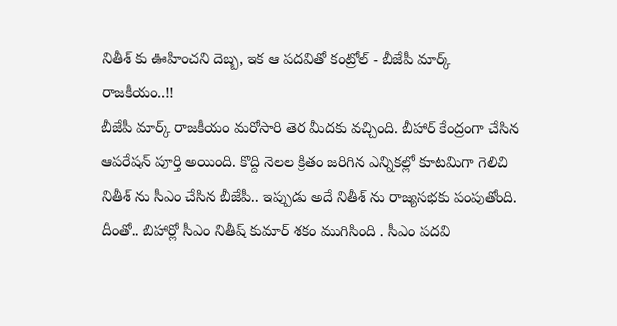నితీశ్ కు ఊహించని దెబ్బ, ఇక ఆ పదవితో కంట్రోల్ - బీజేపీ మార్క్ రాజకీయం..!!
బీజేపీ మార్క్ రాజకీయం మరోసారి తెర మీదకు వచ్చింది. బీహార్ కేంద్రంగా చేసిన ఆపరేషన్ పూర్తి అయింది. కొద్ది నెలల క్రితం జరిగిన ఎన్నికల్లో కూటమిగా గెలిచి నితీశ్ ను సీఎం చేసిన బీజేపీ.. ఇప్పుడు అదే నితీశ్ ను రాజ్యసభకు పంపుతోంది. దీంతో.. బిహార్లో సీఎం నితీష్ కుమార్ శకం ముగిసింది . సీఎం పదవి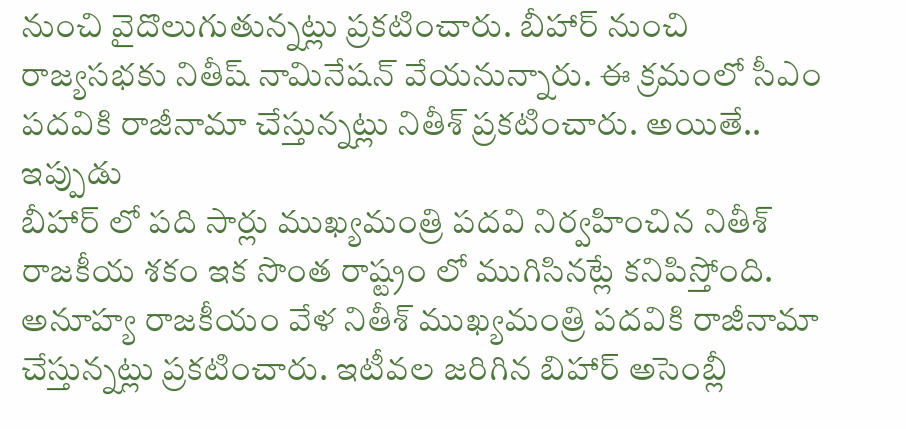నుంచి వైదొలుగుతున్నట్లు ప్రకటించారు. బీహార్ నుంచి రాజ్యసభకు నితీష్ నామినేషన్ వేయనున్నారు. ఈ క్రమంలో సీఎం పదవికి రాజీనామా చేస్తున్నట్లు నితీశ్ ప్రకటించారు. అయితే.. ఇప్పుడు
బీహార్ లో పది సార్లు ముఖ్యమంత్రి పదవి నిర్వహించిన నితీశ్ రాజకీయ శకం ఇక సొంత రాష్ట్రం లో ముగిసినట్లే కనిపిస్తోంది. అనూహ్య రాజకీయం వేళ నితీశ్ ముఖ్యమంత్రి పదవికి రాజీనామా చేస్తున్నట్లు ప్రకటించారు. ఇటీవల జరిగిన బిహార్ అసెంబ్లీ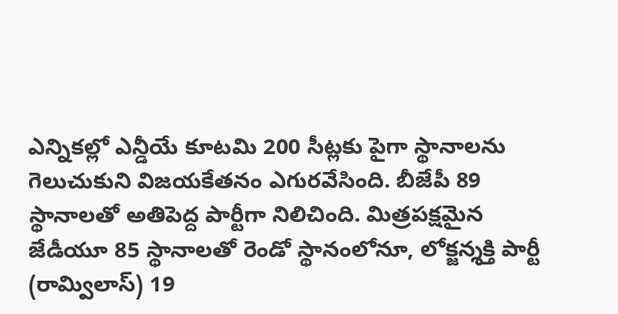ఎన్నికల్లో ఎన్డీయే కూటమి 200 సీట్లకు పైగా స్థానాలను గెలుచుకుని విజయకేతనం ఎగురవేసింది. బీజేపీ 89 స్థానాలతో అతిపెద్ద పార్టీగా నిలిచింది. మిత్రపక్షమైన జేడీయూ 85 స్థానాలతో రెండో స్థానంలోనూ, లోక్జన్శక్తి పార్టీ (రామ్విలాస్) 19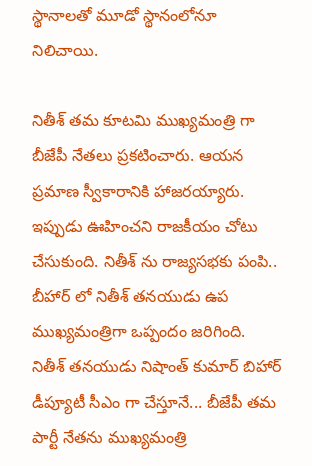స్థానాలతో మూడో స్థానంలోనూ నిలిచాయి.

నితీశ్ తమ కూటమి ముఖ్యమంత్రి గా బీజేపీ నేతలు ప్రకటించారు. ఆయన ప్రమాణ స్వీకారానికి హాజరయ్యారు. ఇప్పుడు ఊహించని రాజకీయం చోటు చేసుకుంది. నితీశ్ ను రాజ్యసభకు పంపి.. బీహార్ లో నితీశ్ తనయుడు ఉప ముఖ్యమంత్రిగా ఒప్పందం జరిగింది. నితీశ్ తనయుడు నిషాంత్ కుమార్ బిహార్ డీప్యూటీ సీఎం గా చేస్తూనే... బీజేపీ తమ పార్టీ నేతను ముఖ్యమంత్రి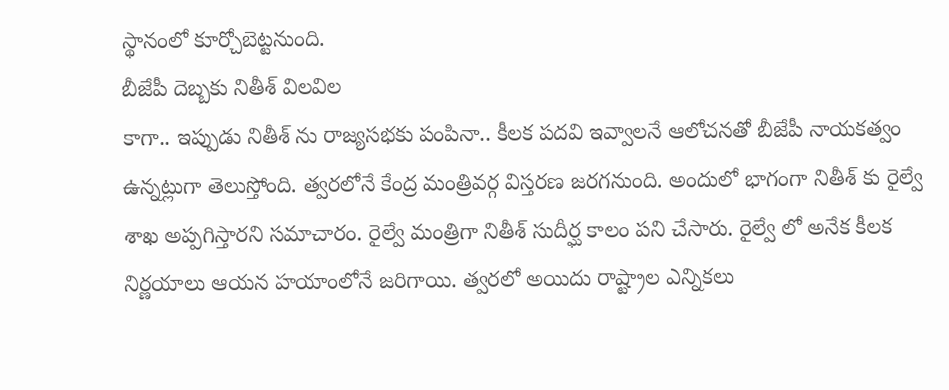స్థానంలో కూర్చోబెట్టనుంది.
బీజేపీ దెబ్బకు నితీశ్ విలవిల
కాగా.. ఇప్పుడు నితీశ్ ను రాజ్యసభకు పంపినా.. కీలక పదవి ఇవ్వాలనే ఆలోచనతో బీజేపీ నాయకత్వం ఉన్నట్లుగా తెలుస్తోంది. త్వరలోనే కేంద్ర మంత్రివర్గ విస్తరణ జరగనుంది. అందులో భాగంగా నితీశ్ కు రైల్వే శాఖ అప్పగిస్తారని సమాచారం. రైల్వే మంత్రిగా నితీశ్ సుదీర్ఘ కాలం పని చేసారు. రైల్వే లో అనేక కీలక నిర్ణయాలు ఆయన హయాంలోనే జరిగాయి. త్వరలో అయిదు రాష్ట్రాల ఎన్నికలు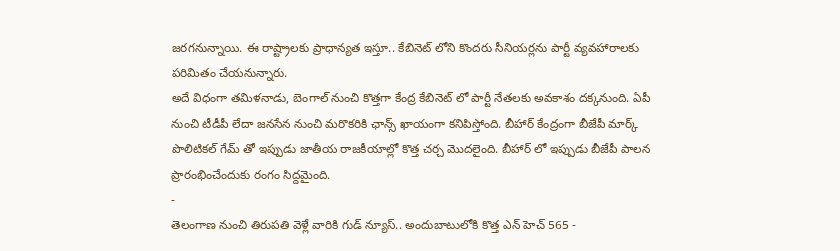జరగనున్నాయి. ఈ రాష్ట్రాలకు ప్రాధాన్యత ఇస్తూ.. కేబినెట్ లోని కొందరు సీనియర్లను పార్టీ వ్యవహారాలకు పరిమితం చేయనున్నారు.
అదే విధంగా తమిళనాడు, బెంగాల్ నుంచి కొత్తగా కేంద్ర కేబినెట్ లో పార్టీ నేతలకు అవకాశం దక్కనుంది. ఏపీ నుంచి టీడీపీ లేదా జనసేన నుంచి మరొకరికి ఛాన్స్ ఖాయంగా కనిపిస్తోంది. బీహార్ కేంద్రంగా బీజేపీ మార్క్ పొలిటికల్ గేమ్ తో ఇప్పుడు జాతీయ రాజకీయాల్లో కొత్త చర్చ మొదలైంది. బీహార్ లో ఇప్పుడు బీజేపీ పాలన ప్రారంభించేందుకు రంగం సిద్దమైంది.
-
తెలంగాణ నుంచి తిరుపతి వెళ్లే వారికి గుడ్ న్యూస్.. అందుబాటులోకి కొత్త ఎన్ హెచ్ 565 -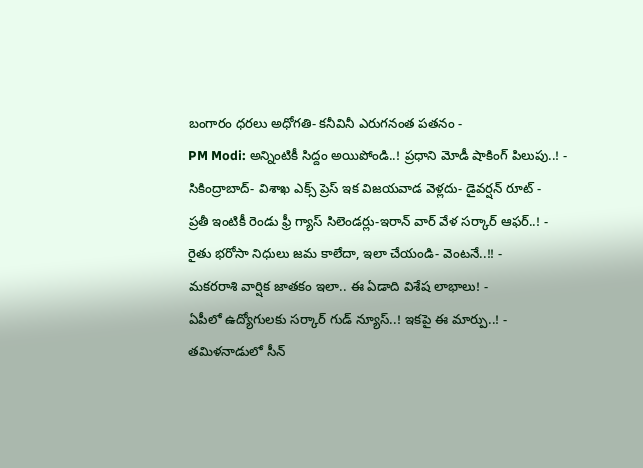బంగారం ధరలు అధోగతి- కనీవినీ ఎరుగనంత పతనం -
PM Modi: అన్నింటికీ సిద్దం అయిపోండి..! ప్రధాని మోడీ షాకింగ్ పిలుపు..! -
సికింద్రాబాద్- విశాఖ ఎక్స్ ప్రెస్ ఇక విజయవాడ వెళ్లదు- డైవర్షన్ రూట్ -
ప్రతీ ఇంటికీ రెండు ఫ్రీ గ్యాస్ సిలెండర్లు-ఇరాన్ వార్ వేళ సర్కార్ ఆఫర్..! -
రైతు భరోసా నిధులు జమ కాలేదా, ఇలా చేయండి- వెంటనే..!! -
మకరరాశి వార్షిక జాతకం ఇలా.. ఈ ఏడాది విశేష లాభాలు! -
ఏపీలో ఉద్యోగులకు సర్కార్ గుడ్ న్యూస్..! ఇకపై ఈ మార్పు..! -
తమిళనాడులో సీన్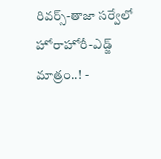రివర్స్-తాజా సర్వేలో హోరాహోరీ-ఎడ్జ్ మాత్రం..! -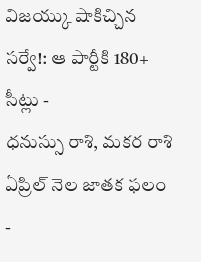విజయ్కు షాకిచ్చిన సర్వే!: ఆ పార్టీకి 180+ సీట్లు -
ధనుస్సు రాశి, మకర రాశి ఏప్రిల్ నెల జాతక ఫలం -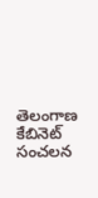తెలంగాణ కేబినెట్ సంచలన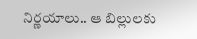నిర్ణయాలు.. ఆ బిల్లులకు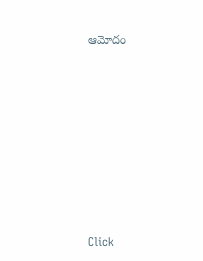ఆమోదం












Click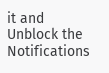it and Unblock the Notifications